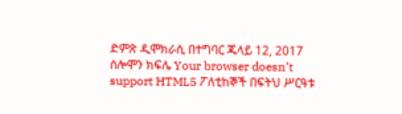ድምጽ ዲሞክራሲ በተግባር ጁላይ 12, 2017 ሰሎሞን ክፍሌ Your browser doesn’t support HTML5 ፖለቲከኞች በፍትህ ሥርዓቱ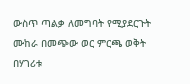ውስጥ ጣልቃ ለመግባት የሚያደርጉት ሙከራ በመጭው ወር ምርጫ ወቅት በሃገሪቱ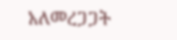አለመረጋጋት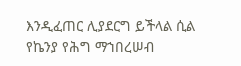እንዲፈጠር ሊያደርግ ይችላል ሲል የኬንያ የሕግ ማኀበረሠብ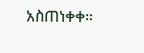አስጠነቀቀ።